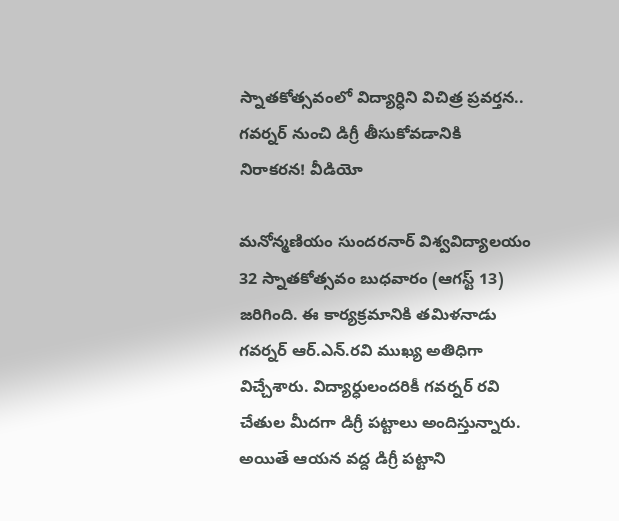స్నాతకోత్సవంలో విద్యార్ధిని విచిత్ర ప్రవర్తన.. గవర్నర్‌ నుంచి డిగ్రీ తీసుకోవడానికి నిరాకరన! వీడియో

మనోన్మణియం సుందరనార్ విశ్వవిద్యాలయం 32 స్నాతకోత్సవం బుధవారం (ఆగస్ట్‌ 13) జరిగింది. ఈ కార్యక్రమానికి తమిళనాడు గవర్నర్ ఆర్.ఎన్.రవి ముఖ్య అతిధిగా విచ్చేశారు. విద్యార్ధులందరికీ గవర్నర్‌ రవి చేతుల మీదగా డిగ్రీ పట్టాలు అందిస్తున్నారు. అయితే ఆయన వద్ద డిగ్రీ పట్టాని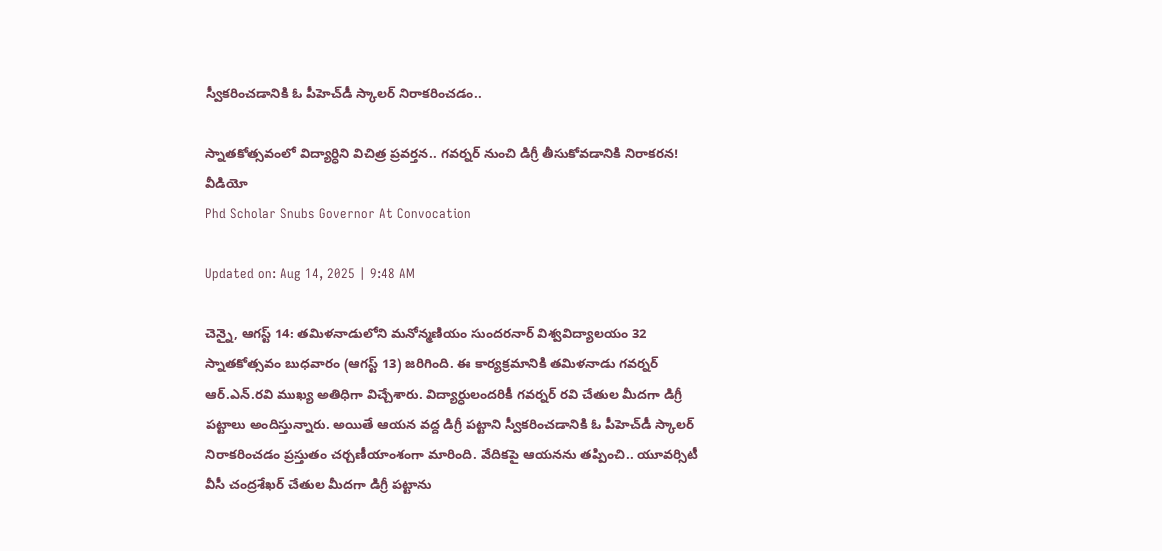స్వీకరించడానికి ఓ పీహెచ్‌డీ స్కాలర్ నిరాకరించడం..

స్నాతకోత్సవంలో విద్యార్ధిని విచిత్ర ప్రవర్తన.. గవర్నర్‌ నుంచి డిగ్రీ తీసుకోవడానికి నిరాకరన! వీడియో
Phd Scholar Snubs Governor At Convocation

Updated on: Aug 14, 2025 | 9:48 AM

చెన్నై, ఆగస్ట్‌ 14: తమిళనాడులోని మనోన్మణియం సుందరనార్ విశ్వవిద్యాలయం 32 స్నాతకోత్సవం బుధవారం (ఆగస్ట్‌ 13) జరిగింది. ఈ కార్యక్రమానికి తమిళనాడు గవర్నర్ ఆర్.ఎన్.రవి ముఖ్య అతిధిగా విచ్చేశారు. విద్యార్ధులందరికీ గవర్నర్‌ రవి చేతుల మీదగా డిగ్రీ పట్టాలు అందిస్తున్నారు. అయితే ఆయన వద్ద డిగ్రీ పట్టాని స్వీకరించడానికి ఓ పీహెచ్‌డీ స్కాలర్ నిరాకరించడం ప్రస్తుతం చర్చణీయాంశంగా మారింది. వేదికపై ఆయనను తప్పించి.. యూవర్సిటీ వీసీ చంద్రశేఖర్ చేతుల మీదగా డిగ్రీ పట్టాను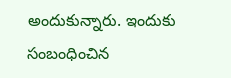అందుకున్నారు. ఇందుకు సంబంధించిన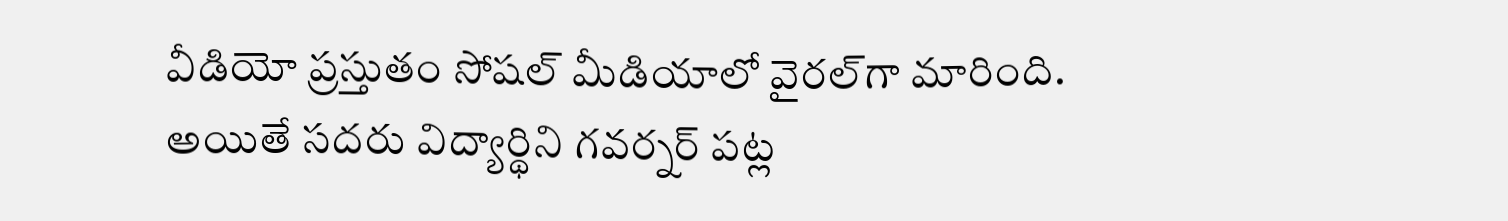వీడియో ప్రస్తుతం సోషల్‌ మీడియాలో వైరల్‌గా మారింది. అయితే సదరు విద్యార్థిని గవర్నర్‌ పట్ల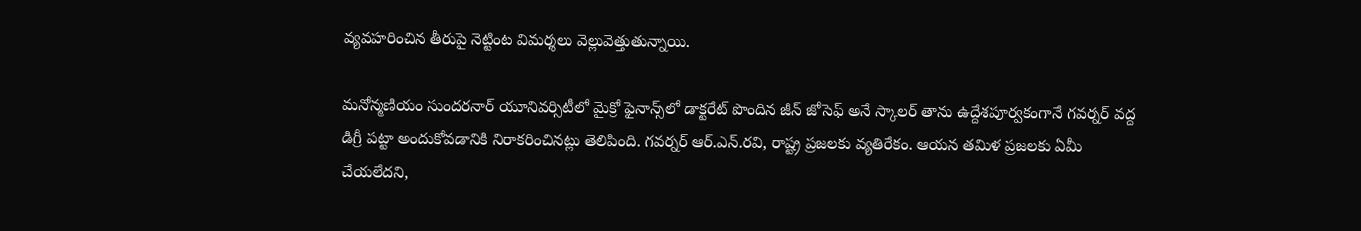వ్యవహరించిన తీరుపై నెట్టింట విమర్శలు వెల్లువెత్తుతున్నాయి.

మనోన్మణియం సుందరనార్ యూనివర్సిటీలో మైక్రో ఫైనాన్స్‌లో డాక్టరేట్ పొందిన జీన్ జోసెఫ్ అనే స్కాలర్ తాను ఉద్దేశపూర్వకంగానే గవర్నర్‌ వద్ద డిగ్రీ పట్టా అందుకోవడానికి నిరాకరించినట్లు తెలిపింది. గవర్నర్ ఆర్.ఎన్.రవి, రాష్ట్ర ప్రజలకు వ్యతిరేకం. ఆయన తమిళ ప్రజలకు ఏమీ చేయలేదని,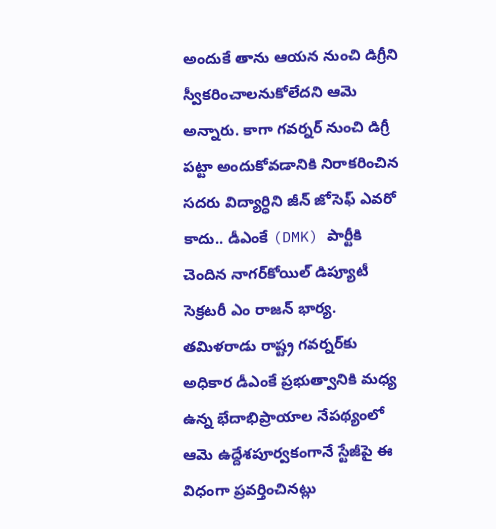అందుకే తాను ఆయన నుంచి డిగ్రీని స్వీకరించాలనుకోలేదని ఆమె అన్నారు. కాగా గవర్నర్‌ నుంచి డిగ్రీ పట్టా అందుకోవడానికి నిరాకరించిన సదరు విద్యార్ధిని జీన్ జోసెఫ్‌ ఎవరో కాదు.. డీఎంకే (DMK) పార్టీకి చెందిన నాగర్‌కోయిల్ డిప్యూటీ సెక్రటరీ ఎం రాజన్ భార్య. తమిళరాడు రాష్ట్ర గవర్నర్‌కు అధికార డీఎంకే ప్రభుత్వానికి మధ్య ఉన్న భేదాభిప్రాయాల నేపథ్యంలో ఆమె ఉద్దేశపూర్వకంగానే స్టేజీపై ఈ విధంగా ప్రవర్తించినట్లు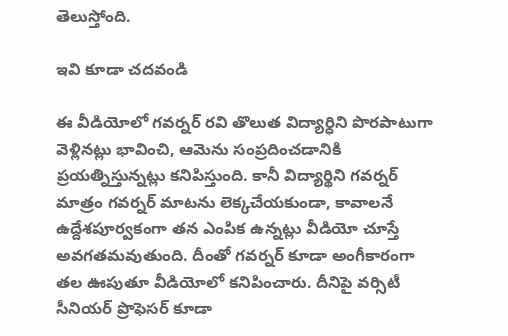తెలుస్తోంది.

ఇవి కూడా చదవండి

ఈ వీడియోలో గవర్నర్ రవి తొలుత విద్యార్ధిని పొరపాటుగా వెళ్లినట్లు భావించి, ఆమెను సంప్రదించడానికి ప్రయత్నిస్తున్నట్లు కనిపిస్తుంది. కానీ విద్యార్థిని గవర్నర్‌ మాత్రం గవర్నర్‌ మాటను లెక్కచేయకుండా, కావాలనే ఉద్దేశపూర్వకంగా తన ఎంపిక ఉన్నట్లు వీడియో చూస్తే అవగతమవుతుంది. దీంతో గవర్నర్ కూడా అంగీకారంగా తల ఊపుతూ వీడియోలో కనిపించారు. దీనిపై వర్సిటీ సీనియర్‌ ప్రొఫెసర్‌ కూడా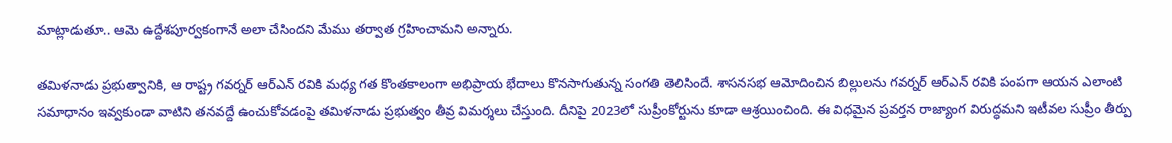మాట్లాడుతూ.. ఆమె ఉద్దేశపూర్వకంగానే అలా చేసిందని మేము తర్వాత గ్రహించామని అన్నారు.

తమిళనాడు ప్రభుత్వానికి, ఆ రాష్ట్ర గవర్నర్‌ ఆర్‌ఎన్‌ రవికి మధ్య గత కొంతకాలంగా అభిప్రాయ భేదాలు కొనసాగుతున్న సంగతి తెలిసిందే. శాసనసభ ఆమోదించిన బిల్లులను గవర్నర్‌ ఆర్‌ఎన్‌ రవికి పంపగా ఆయన ఎలాంటి సమాధానం ఇవ్వకుండా వాటిని తనవద్దే ఉంచుకోవడంపై తమిళనాడు ప్రభుత్వం తీవ్ర విమర్శలు చేస్తుంది. దీనిపై 2023లో సుప్రీంకోర్టును కూడా ఆశ్రయించింది. ఈ విధమైన ప్రవర్తన రాజ్యాంగ విరుద్ధమని ఇటీవల సుప్రీం తీర్పు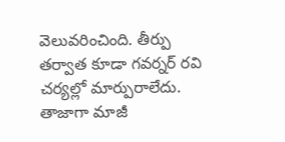వెలువరించింది. తీర్పు తర్వాత కూడా గవర్నర్ రవి చర్యల్లో మార్పురాలేదు. తాజాగా మాజీ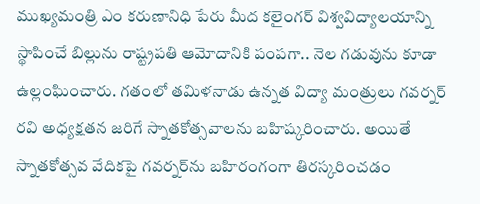ముఖ్యమంత్రి ఎం కరుణానిధి పేరు మీద కలైంగర్ విశ్వవిద్యాలయాన్ని స్థాపించే బిల్లును రాష్ట్రపతి ఆమోదానికి పంపగా.. నెల గడువును కూడా ఉల్లంఘించారు. గతంలో తమిళనాడు ఉన్నత విద్యా మంత్రులు గవర్నర్ రవి అధ్యక్షతన జరిగే స్నాతకోత్సవాలను బహిష్కరించారు. అయితే స్నాతకోత్సవ వేదికపై గవర్నర్‌ను బహిరంగంగా తిరస్కరించడం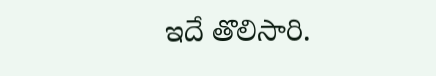ఇదే తొలిసారి.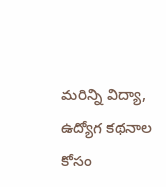మరిన్ని విద్యా, ఉద్యోగ కథనాల కోసం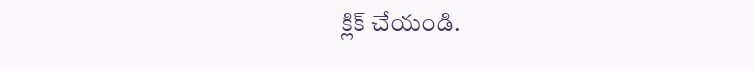క్లిక్‌ చేయండి.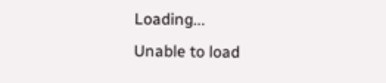Loading...
Unable to load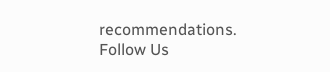recommendations.
Follow Us